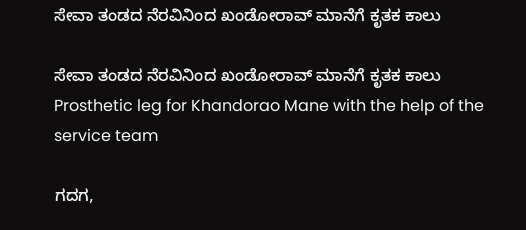ಸೇವಾ ತಂಡದ ನೆರವಿನಿಂದ ಖಂಡೋರಾವ್ ಮಾನೆಗೆ ಕೃತಕ ಕಾಲು

ಸೇವಾ ತಂಡದ ನೆರವಿನಿಂದ ಖಂಡೋರಾವ್ ಮಾನೆಗೆ ಕೃತಕ ಕಾಲು  Prosthetic leg for Khandorao Mane with the help of the service team

ಗದಗ,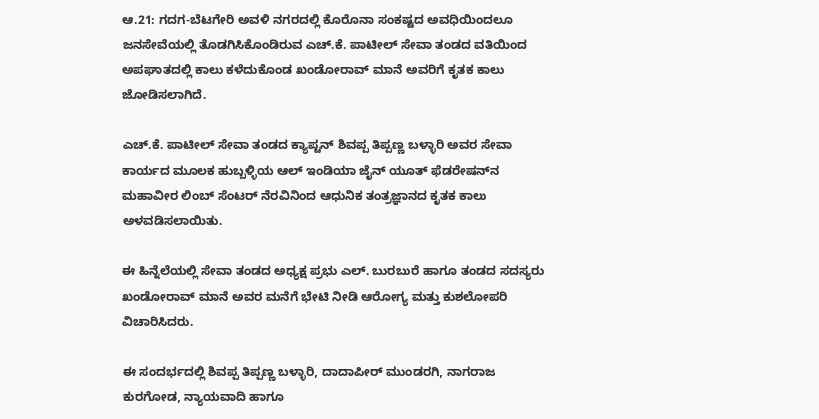ಆ.21: ಗದಗ-ಬೆಟಗೇರಿ ಅವಳಿ ನಗರದಲ್ಲಿ ಕೊರೊನಾ ಸಂಕಷ್ಟದ ಅವಧಿಯಿಂದಲೂ ಜನಸೇವೆಯಲ್ಲಿ ತೊಡಗಿಸಿಕೊಂಡಿರುವ ಎಚ್‌.ಕೆ. ಪಾಟೀಲ್ ಸೇವಾ ತಂಡದ ವತಿಯಿಂದ ಅಪಘಾತದಲ್ಲಿ ಕಾಲು ಕಳೆದುಕೊಂಡ ಖಂಡೋರಾವ್ ಮಾನೆ ಅವರಿಗೆ ಕೃತಕ ಕಾಲು ಜೋಡಿಸಲಾಗಿದೆ.

ಎಚ್‌.ಕೆ. ಪಾಟೀಲ್ ಸೇವಾ ತಂಡದ ಕ್ಯಾಪ್ಟನ್ ಶಿವಪ್ಪ ತಿಪ್ಪಣ್ಣ ಬಳ್ಳಾರಿ ಅವರ ಸೇವಾ ಕಾರ್ಯದ ಮೂಲಕ ಹುಬ್ಬಳ್ಳಿಯ ಆಲ್ ಇಂಡಿಯಾ ಜೈನ್ ಯೂತ್ ಫೆಡರೇಷನ್‌ನ ಮಹಾವೀರ ಲಿಂಬ್ ಸೆಂಟರ್ ನೆರವಿನಿಂದ ಆಧುನಿಕ ತಂತ್ರಜ್ಞಾನದ ಕೃತಕ ಕಾಲು ಅಳವಡಿಸಲಾಯಿತು.

ಈ ಹಿನ್ನೆಲೆಯಲ್ಲಿ ಸೇವಾ ತಂಡದ ಅಧ್ಯಕ್ಷ ಪ್ರಭು ಎಲ್‌. ಬುರಬುರೆ ಹಾಗೂ ತಂಡದ ಸದಸ್ಯರು ಖಂಡೋರಾವ್ ಮಾನೆ ಅವರ ಮನೆಗೆ ಭೇಟಿ ನೀಡಿ ಆರೋಗ್ಯ ಮತ್ತು ಕುಶಲೋಪರಿ ವಿಚಾರಿಸಿದರು.

ಈ ಸಂದರ್ಭದಲ್ಲಿ ಶಿವಪ್ಪ ತಿಪ್ಪಣ್ಣ ಬಳ್ಳಾರಿ, ದಾದಾಪೀರ್ ಮುಂಡರಗಿ, ನಾಗರಾಜ ಕುರಗೋಡ, ನ್ಯಾಯವಾದಿ ಹಾಗೂ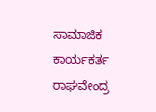ಸಾಮಾಜಿಕ ಕಾರ್ಯಕರ್ತ ರಾಘವೇಂದ್ರ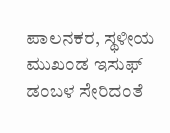ಪಾಲನಕರ, ಸ್ಥಳೀಯ ಮುಖಂಡ ಇಸುಫ್ ಡಂಬಳ ಸೇರಿದಂತೆ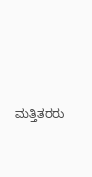ಮತ್ತಿತರರು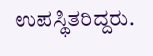ಉಪಸ್ಥಿತರಿದ್ದರು.